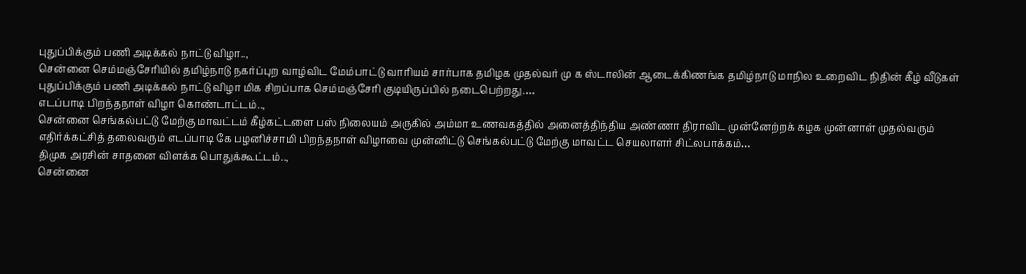புதுப்பிக்கும் பணி அடிக்கல் நாட்டு விழா..,
சென்னை செம்மஞ்சேரியில் தமிழ்நாடு நகர்ப்புற வாழ்விட மேம்பாட்டு வாரியம் சார்பாக தமிழக முதல்வர் மு க ஸ்டாலின் ஆடைக்கிணங்க தமிழ்நாடு மாநில உறைவிட நிதின் கீழ் வீடுகள் புதுப்பிக்கும் பணி அடிக்கல் நாட்டு விழா மிக சிறப்பாக செம்மஞ்சேரி குடியிருப்பில் நடைபெற்றது.…
எடப்பாடி பிறந்தநாள் விழா கொண்டாட்டம்..,
சென்னை செங்கல்பட்டு மேற்கு மாவட்டம் கீழ்கட்டளை பஸ் நிலையம் அருகில் அம்மா உணவகத்தில் அனைத்திந்திய அண்ணா திராவிட முன்னேற்றக் கழக முன்னாள் முதல்வரும் எதிர்க்கட்சித் தலைவரும் எடப்பாடி கே பழனிச்சாமி பிறந்தநாள் விழாவை முன்னிட்டு செங்கல்பட்டு மேற்கு மாவட்ட செயலாளர் சிட்லபாக்கம்…
திமுக அரசின் சாதனை விளக்க பொதுக்கூட்டம்..,
சென்னை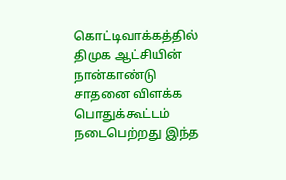கொட்டிவாக்கத்தில் திமுக ஆட்சியின் நான்காண்டு சாதனை விளக்க பொதுக்கூட்டம் நடைபெற்றது இந்த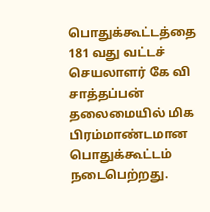பொதுக்கூட்டத்தை 181 வது வட்டச் செயலாளர் கே வி சாத்தப்பன் தலைமையில் மிக பிரம்மாண்டமான பொதுக்கூட்டம் நடைபெற்றது.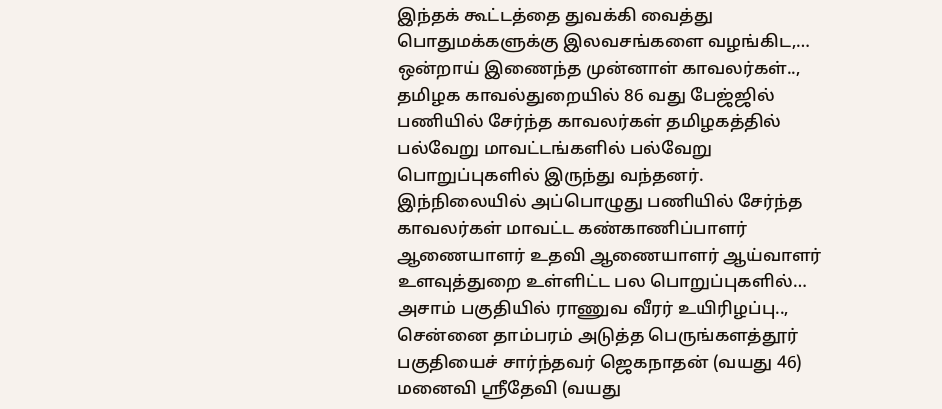இந்தக் கூட்டத்தை துவக்கி வைத்து பொதுமக்களுக்கு இலவசங்களை வழங்கிட,…
ஒன்றாய் இணைந்த முன்னாள் காவலர்கள்..,
தமிழக காவல்துறையில் 86 வது பேஜ்ஜில் பணியில் சேர்ந்த காவலர்கள் தமிழகத்தில் பல்வேறு மாவட்டங்களில் பல்வேறு பொறுப்புகளில் இருந்து வந்தனர். இந்நிலையில் அப்பொழுது பணியில் சேர்ந்த காவலர்கள் மாவட்ட கண்காணிப்பாளர் ஆணையாளர் உதவி ஆணையாளர் ஆய்வாளர் உளவுத்துறை உள்ளிட்ட பல பொறுப்புகளில்…
அசாம் பகுதியில் ராணுவ வீரர் உயிரிழப்பு..,
சென்னை தாம்பரம் அடுத்த பெருங்களத்தூர் பகுதியைச் சார்ந்தவர் ஜெகநாதன் (வயது 46) மனைவி ஸ்ரீதேவி (வயது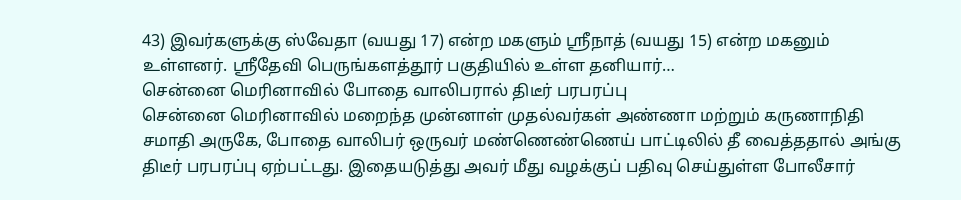43) இவர்களுக்கு ஸ்வேதா (வயது 17) என்ற மகளும் ஸ்ரீநாத் (வயது 15) என்ற மகனும் உள்ளனர். ஸ்ரீதேவி பெருங்களத்தூர் பகுதியில் உள்ள தனியார்…
சென்னை மெரினாவில் போதை வாலிபரால் திடீர் பரபரப்பு
சென்னை மெரினாவில் மறைந்த முன்னாள் முதல்வர்கள் அண்ணா மற்றும் கருணாநிதி சமாதி அருகே, போதை வாலிபர் ஒருவர் மண்ணெண்ணெய் பாட்டிலில் தீ வைத்ததால் அங்கு திடீர் பரபரப்பு ஏற்பட்டது. இதையடுத்து அவர் மீது வழக்குப் பதிவு செய்துள்ள போலீசார்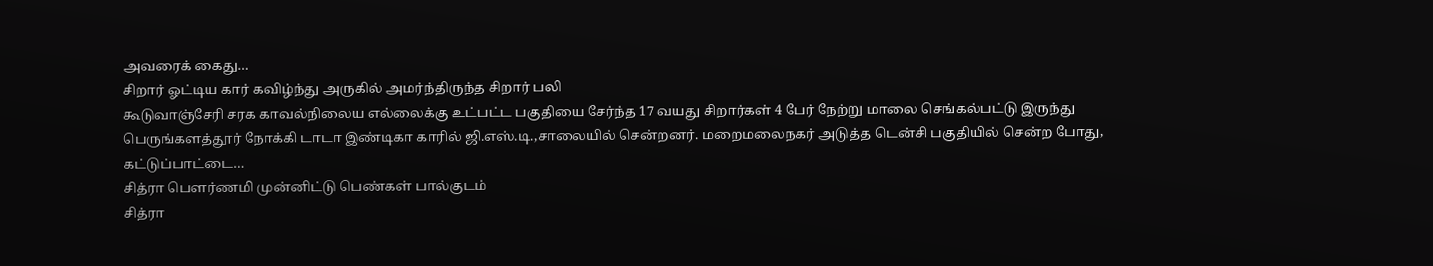அவரைக் கைது…
சிறார் ஓட்டிய கார் கவிழ்ந்து அருகில் அமர்ந்திருந்த சிறார் பலி
கூடுவாஞ்சேரி சரக காவல்நிலைய எல்லைக்கு உட்பட்ட பகுதியை சேர்ந்த 17 வயது சிறார்கள் 4 பேர் நேற்று மாலை செங்கல்பட்டு இருந்து பெருங்களத்தூர் நோக்கி டாடா இண்டிகா காரில் ஜி.எஸ்.டி.,சாலையில் சென்றனர். மறைமலைநகர் அடுத்த டென்சி பகுதியில் சென்ற போது, கட்டுப்பாட்டை…
சித்ரா பௌர்ணமி முன்னிட்டு பெண்கள் பால்குடம்
சித்ரா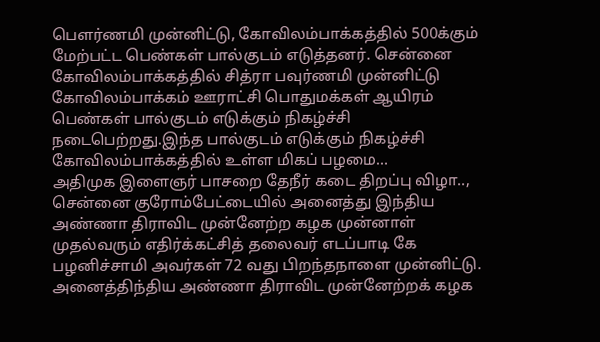பௌர்ணமி முன்னிட்டு, கோவிலம்பாக்கத்தில் 500க்கும் மேற்பட்ட பெண்கள் பால்குடம் எடுத்தனர். சென்னை கோவிலம்பாக்கத்தில் சித்ரா பவுர்ணமி முன்னிட்டு கோவிலம்பாக்கம் ஊராட்சி பொதுமக்கள் ஆயிரம் பெண்கள் பால்குடம் எடுக்கும் நிகழ்ச்சி நடைபெற்றது.இந்த பால்குடம் எடுக்கும் நிகழ்ச்சி கோவிலம்பாக்கத்தில் உள்ள மிகப் பழமை…
அதிமுக இளைஞர் பாசறை தேநீர் கடை திறப்பு விழா..,
சென்னை குரோம்பேட்டையில் அனைத்து இந்திய அண்ணா திராவிட முன்னேற்ற கழக முன்னாள் முதல்வரும் எதிர்க்கட்சித் தலைவர் எடப்பாடி கே பழனிச்சாமி அவர்கள் 72 வது பிறந்தநாளை முன்னிட்டு. அனைத்திந்திய அண்ணா திராவிட முன்னேற்றக் கழக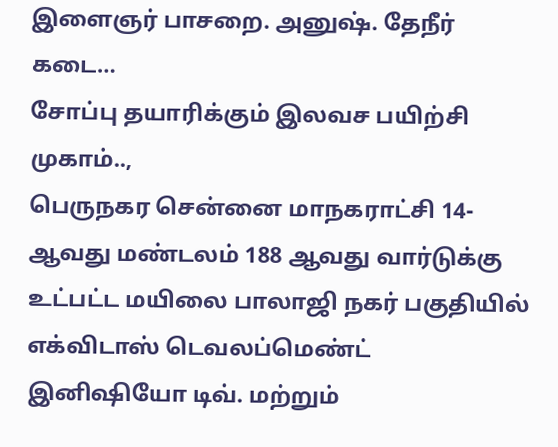இளைஞர் பாசறை. அனுஷ். தேநீர் கடை…
சோப்பு தயாரிக்கும் இலவச பயிற்சி முகாம்..,
பெருநகர சென்னை மாநகராட்சி 14-ஆவது மண்டலம் 188 ஆவது வார்டுக்கு உட்பட்ட மயிலை பாலாஜி நகர் பகுதியில் எக்விடாஸ் டெவலப்மெண்ட் இனிஷியோ டிவ். மற்றும்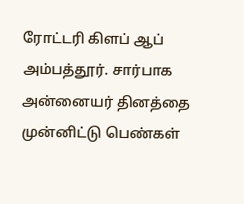ரோட்டரி கிளப் ஆப் அம்பத்தூர். சார்பாக அன்னையர் தினத்தை முன்னிட்டு பெண்கள்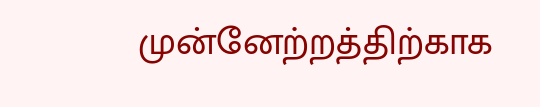முன்னேற்றத்திற்காக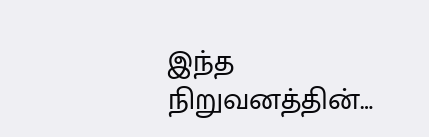இந்த நிறுவனத்தின்…